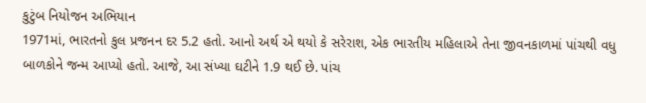કુટુંબ નિયોજન અભિયાન
1971માં, ભારતનો કુલ પ્રજનન દર 5.2 હતો. આનો અર્થ એ થયો કે સરેરાશ, એક ભારતીય મહિલાએ તેના જીવનકાળમાં પાંચથી વધુ બાળકોને જન્મ આપ્યો હતો. આજે, આ સંખ્યા ઘટીને 1.9 થઈ છે. પાંચ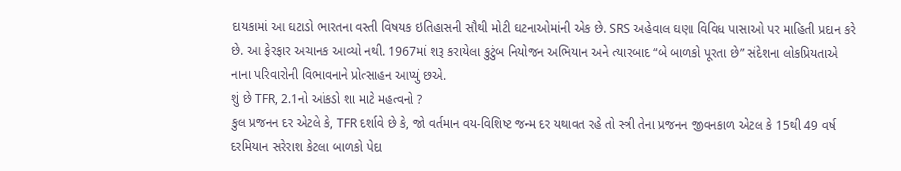દાયકામાં આ ઘટાડો ભારતના વસ્તી વિષયક ઇતિહાસની સૌથી મોટી ઘટનાઓમાંની એક છે. SRS અહેવાલ ઘણા વિવિધ પાસાઓ પર માહિતી પ્રદાન કરે છે. આ ફેરફાર અચાનક આવ્યો નથી. 1967માં શરૂ કરાયેલા કુટુંબ નિયોજન અભિયાન અને ત્યારબાદ “બે બાળકો પૂરતા છે” સંદેશના લોકપ્રિયતાએ નાના પરિવારોની વિભાવનાને પ્રોત્સાહન આપ્યું છએ.
શું છે TFR, 2.1નો આંકડો શા માટે મહત્વનો ?
કુલ પ્રજનન દર એટલે કે, TFR દર્શાવે છે કે, જો વર્તમાન વય-વિશિષ્ટ જન્મ દર યથાવત રહે તો સ્ત્રી તેના પ્રજનન જીવનકાળ એટલ કે 15થી 49 વર્ષ દરમિયાન સરેરાશ કેટલા બાળકો પેદા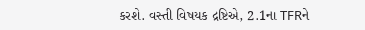કરશે. વસ્તી વિષયક દ્રષ્ટિએ, 2.1ના TFRને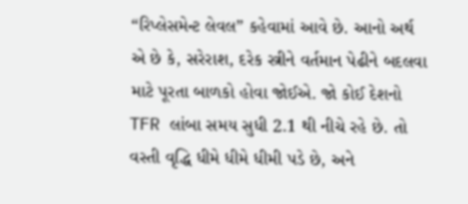“રિપ્લેસમેન્ટ લેવલ” કહેવામાં આવે છે. આનો અર્થ એ છે કે, સરેરાશ, દરેક સ્ત્રીને વર્તમાન પેઢીને બદલવા માટે પૂરતા બાળકો હોવા જોઈએ. જો કોઈ દેશનો TFR લાંબા સમય સુધી 2.1 થી નીચે રહે છે. તો વસ્તી વૃદ્ધિ ધીમે ધીમે ધીમી પડે છે, અને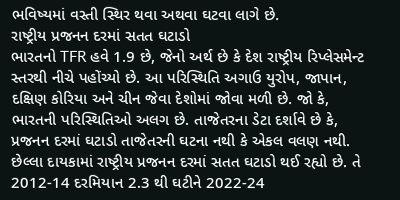ભવિષ્યમાં વસ્તી સ્થિર થવા અથવા ઘટવા લાગે છે.
રાષ્ટ્રીય પ્રજનન દરમાં સતત ઘટાડો
ભારતનો TFR હવે 1.9 છે, જેનો અર્થ છે કે દેશ રાષ્ટ્રીય રિપ્લેસમેન્ટ સ્તરથી નીચે પહોંચ્યો છે. આ પરિસ્થિતિ અગાઉ યુરોપ, જાપાન, દક્ષિણ કોરિયા અને ચીન જેવા દેશોમાં જોવા મળી છે. જો કે, ભારતની પરિસ્થિતિઓ અલગ છે. તાજેતરના ડેટા દર્શાવે છે કે, પ્રજનન દરમાં ઘટાડો તાજેતરની ઘટના નથી કે એકલ વલણ નથી. છેલ્લા દાયકામાં રાષ્ટ્રીય પ્રજનન દરમાં સતત ઘટાડો થઈ રહ્યો છે. તે 2012-14 દરમિયાન 2.3 થી ઘટીને 2022-24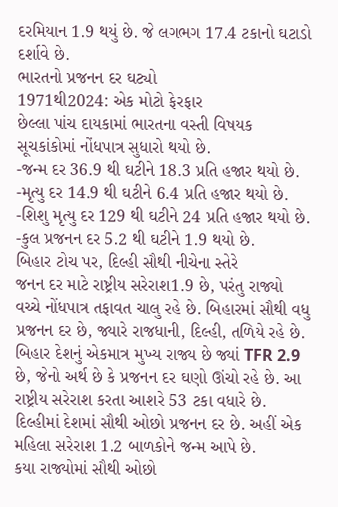દરમિયાન 1.9 થયું છે. જે લગભગ 17.4 ટકાનો ઘટાડો દર્શાવે છે.
ભારતનો પ્રજનન દર ઘટ્યો
1971થી2024: એક મોટો ફેરફાર
છેલ્લા પાંચ દાયકામાં ભારતના વસ્તી વિષયક સૂચકાંકોમાં નોંધપાત્ર સુધારો થયો છે.
-જન્મ દર 36.9 થી ઘટીને 18.3 પ્રતિ હજાર થયો છે.
-મૃત્યુ દર 14.9 થી ઘટીને 6.4 પ્રતિ હજાર થયો છે.
-શિશુ મૃત્યુ દર 129 થી ઘટીને 24 પ્રતિ હજાર થયો છે.
-કુલ પ્રજનન દર 5.2 થી ઘટીને 1.9 થયો છે.
બિહાર ટોચ પર, દિલ્હી સૌથી નીચેના સ્તેરે
જનન દર માટે રાષ્ટ્રીય સરેરાશ1.9 છે, પરંતુ રાજ્યો વચ્ચે નોંધપાત્ર તફાવત ચાલુ રહે છે. બિહારમાં સૌથી વધુ પ્રજનન દર છે, જ્યારે રાજધાની, દિલ્હી, તળિયે રહે છે. બિહાર દેશનું એકમાત્ર મુખ્ય રાજ્ય છે જ્યાં TFR 2.9 છે, જેનો અર્થ છે કે પ્રજનન દર ઘણો ઊંચો રહે છે. આ રાષ્ટ્રીય સરેરાશ કરતા આશરે 53 ટકા વધારે છે. દિલ્હીમાં દેશમાં સૌથી ઓછો પ્રજનન દર છે. અહીં એક મહિલા સરેરાશ 1.2 બાળકોને જન્મ આપે છે.
કયા રાજ્યોમાં સૌથી ઓછો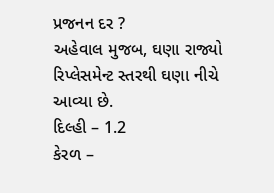પ્રજનન દર ?
અહેવાલ મુજબ, ઘણા રાજ્યો રિપ્લેસમેન્ટ સ્તરથી ઘણા નીચે આવ્યા છે.
દિલ્હી – 1.2
કેરળ –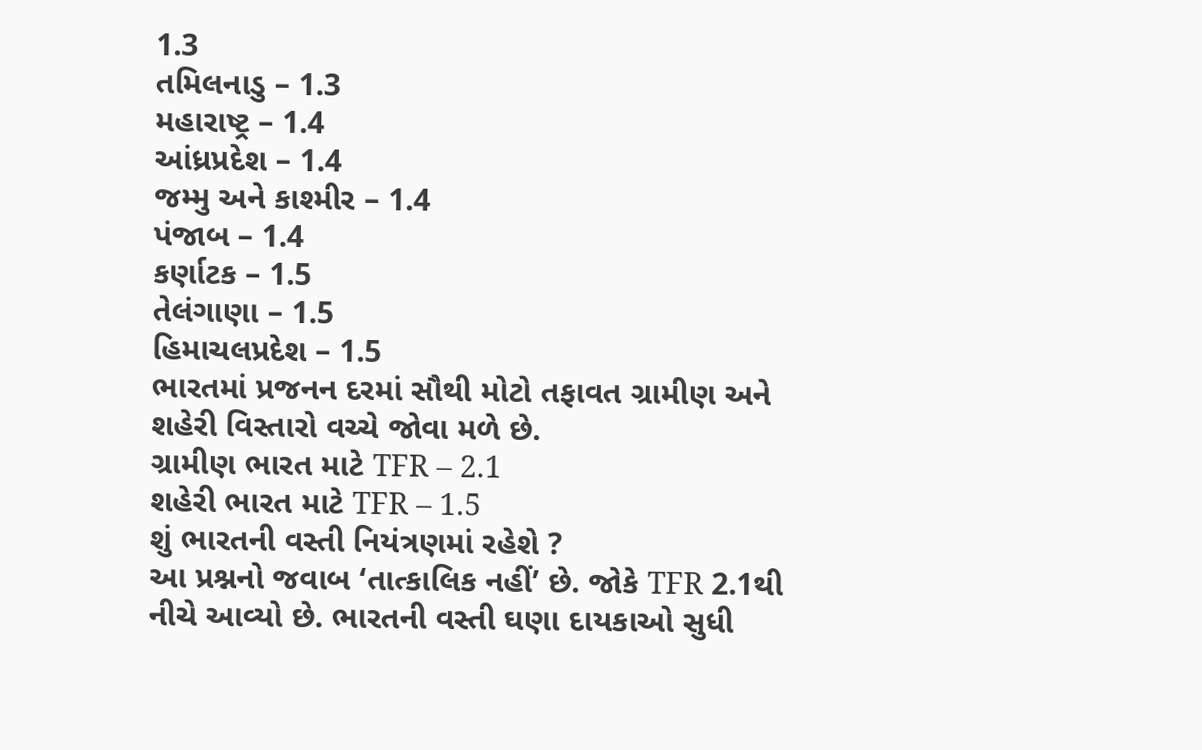1.3
તમિલનાડુ – 1.3
મહારાષ્ટ્ર – 1.4
આંધ્રપ્રદેશ – 1.4
જમ્મુ અને કાશ્મીર – 1.4
પંજાબ – 1.4
કર્ણાટક – 1.5
તેલંગાણા – 1.5
હિમાચલપ્રદેશ – 1.5
ભારતમાં પ્રજનન દરમાં સૌથી મોટો તફાવત ગ્રામીણ અને શહેરી વિસ્તારો વચ્ચે જોવા મળે છે.
ગ્રામીણ ભારત માટે TFR – 2.1
શહેરી ભારત માટે TFR – 1.5
શું ભારતની વસ્તી નિયંત્રણમાં રહેશે ?
આ પ્રશ્નનો જવાબ ‘તાત્કાલિક નહીં’ છે. જોકે TFR 2.1થી નીચે આવ્યો છે. ભારતની વસ્તી ઘણા દાયકાઓ સુધી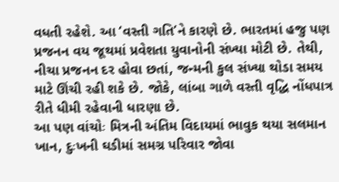વધતી રહેશે. આ ‘વસ્તી ગતિ’ને કારણે છે. ભારતમાં હજુ પણ પ્રજનન વય જૂથમાં પ્રવેશતા યુવાનોની સંખ્યા મોટી છે. તેથી, નીચા પ્રજનન દર હોવા છતાં, જન્મની કુલ સંખ્યા થોડા સમય માટે ઊંચી રહી શકે છે. જોકે, લાંબા ગાળે વસ્તી વૃદ્ધિ નોંધપાત્ર રીતે ધીમી રહેવાની ધારણા છે.
આ પણ વાંચોઃ મિત્રની અંતિમ વિદાયમાં ભાવુક થયા સલમાન ખાન, દુઃખની ઘડીમાં સમગ્ર પરિવાર જોવા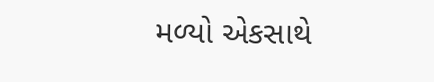મળ્યો એકસાથે